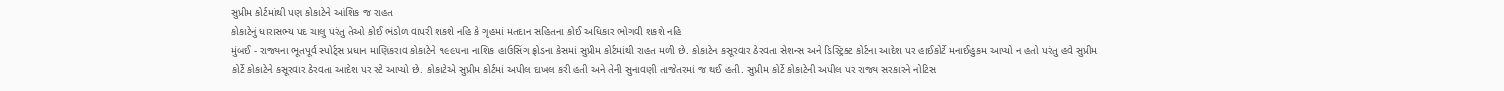સુપ્રીમ કોર્ટમાંથી પણ કોકાટેને આંશિક જ રાહત
કોકાટેનું ધારાસભ્ય પદ ચાલુ પરંતુ તેઓ કોઈ ભંડોળ વાપરી શકશે નહિ કે ગૃહમાં મતદાન સહિતના કોઈ અધિકાર ભોગવી શકશે નહિ
મુંબઈ - રાજ્યના ભૂતપૂર્વ સ્પોર્ટ્સ પ્રધાન માણિકરાવ કોકાટેને ૧૯૯૫ના નાશિક હાઉસિંગ ફ્રોડના કેસમાં સુપ્રીમ કોર્ટમાંથી રાહત મળી છે. કોકાટેન કસૂરવાર ઠેરવતા સેશન્સ અને ડિસ્ટ્રિક્ટ કોર્ટના આદેશ પર હાઈકોર્ટે મનાઈહુકમ આપ્યો ન હતો પરંતુ હવે સુપ્રીમ કોર્ટે કોકાટેને કસૂરવાર ઠેરવતા આદેશ પર સ્ટે આપ્યો છે. કોકાટેએ સુપ્રીમ કોર્ટમાં અપીલ દાખલ કરી હતી અને તેની સુનાવણી તાજેતરમાં જ થઈ હતી. સુપ્રીમ કોર્ટે કોકાટેની અપીલ પર રાજ્ય સરકારને નોટિસ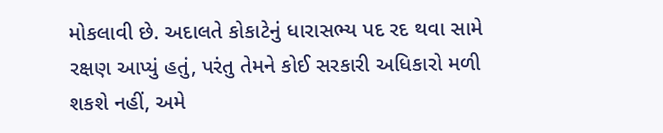મોકલાવી છે. અદાલતે કોકાટેનું ધારાસભ્ય પદ રદ થવા સામે રક્ષણ આપ્યું હતું, પરંતુ તેમને કોઈ સરકારી અધિકારો મળી શકશે નહીં, અમે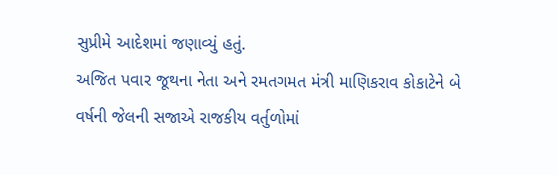સુપ્રીમે આદેશમાં જણાવ્યું હતું.
અજિત પવાર જૂથના નેતા અને રમતગમત મંત્રી માણિકરાવ કોકાટેને બે વર્ષની જેલની સજાએ રાજકીય વર્તુળોમાં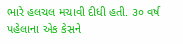ભારે હલચલ મચાવી દીધી હતી. ૩૦ વર્ષ પહેલાના એક કેસને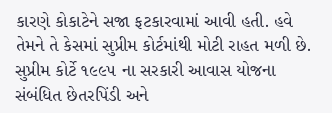કારણે કોકાટેને સજા ફટકારવામાં આવી હતી. હવે તેમને તે કેસમાં સુપ્રીમ કોર્ટમાંથી મોટી રાહત મળી છે.
સુપ્રીમ કોર્ટે ૧૯૯૫ ના સરકારી આવાસ યોજના સંબંધિત છેતરપિંડી અને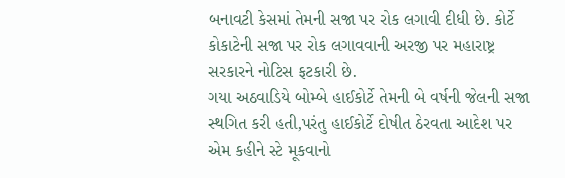બનાવટી કેસમાં તેમની સજા પર રોક લગાવી દીધી છે. કોર્ટે કોકાટેની સજા પર રોક લગાવવાની અરજી પર મહારાષ્ટ્ર સરકારને નોટિસ ફટકારી છે.
ગયા અઠવાડિયે બોમ્બે હાઈકોર્ટે તેમની બે વર્ષની જેલની સજા સ્થગિત કરી હતી,પરંતુ હાઈકોર્ટે દોષીત ઠેરવતા આદેશ પર એમ કહીને સ્ટે મૂકવાનો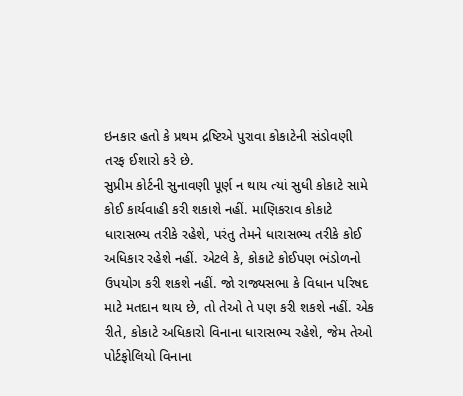ઇનકાર હતો કે પ્રથમ દ્રષ્ટિએ પુરાવા કોકાટેની સંડોવણી તરફ ઈશારો કરે છે.
સુપ્રીમ કોર્ટની સુનાવણી પૂર્ણ ન થાય ત્યાં સુધી કોકાટે સામે કોઈ કાર્યવાહી કરી શકાશે નહીં. માણિકરાવ કોકાટે ધારાસભ્ય તરીકે રહેશે, પરંતુ તેમને ધારાસભ્ય તરીકે કોઈ અધિકાર રહેશે નહીં. એટલે કે, કોકાટે કોઈપણ ભંડોળનો ઉપયોગ કરી શકશે નહીં. જો રાજ્યસભા કે વિધાન પરિષદ માટે મતદાન થાય છે, તો તેઓ તે પણ કરી શકશે નહીં. એક રીતે, કોકાટે અધિકારો વિનાના ધારાસભ્ય રહેશે, જેમ તેઓ પોર્ટફોલિયો વિનાના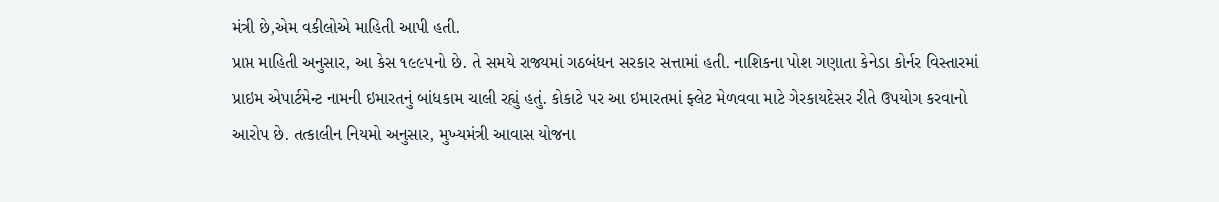મંત્રી છે,એમ વકીલોએ માહિતી આપી હતી.
પ્રાપ્ત માહિતી અનુસાર, આ કેસ ૧૯૯૫નો છે. તે સમયે રાજ્યમાં ગઠબંધન સરકાર સત્તામાં હતી. નાશિકના પોશ ગણાતા કેનેડા કોર્નર વિસ્તારમાં પ્રાઇમ એપાર્ટમેન્ટ નામની ઇમારતનું બાંધકામ ચાલી રહ્યું હતું. કોકાટે પર આ ઇમારતમાં ફ્લેટ મેળવવા માટે ગેરકાયદેસર રીતે ઉપયોગ કરવાનો આરોપ છે. તત્કાલીન નિયમો અનુસાર, મુખ્યમંત્રી આવાસ યોજના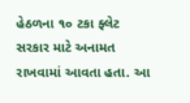હેઠળના ૧૦ ટકા ફ્લેટ સરકાર માટે અનામત રાખવામાં આવતા હતા. આ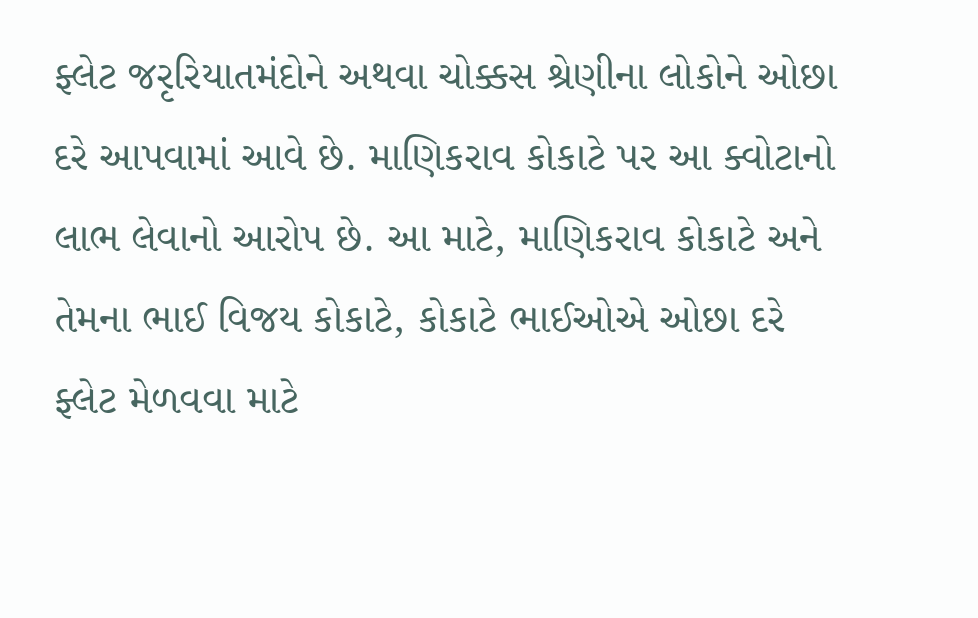ફ્લેટ જરૃરિયાતમંદોને અથવા ચોક્કસ શ્રેણીના લોકોને ઓછા દરે આપવામાં આવે છે. માણિકરાવ કોકાટે પર આ ક્વોટાનો લાભ લેવાનો આરોપ છે. આ માટે, માણિકરાવ કોકાટે અને તેમના ભાઈ વિજય કોકાટે, કોકાટે ભાઈઓએ ઓછા દરે ફ્લેટ મેળવવા માટે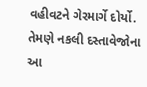વહીવટને ગેરમાર્ગે દોર્યો. તેમણે નકલી દસ્તાવેજોના આ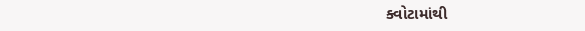ક્વોટામાંથી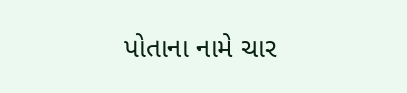પોતાના નામે ચાર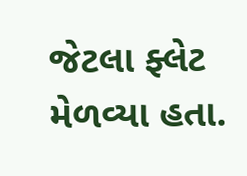જેટલા ફ્લેટ મેળવ્યા હતા.